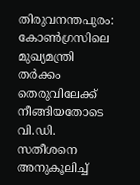തിരുവനന്തപുരം: കോൺഗ്രസിലെ മുഖ്യമന്ത്രി തർക്കം തെരുവിലേക്ക് നീങ്ങിയതോടെ വി.ഡി. സതീശനെ അനുകൂലിച്ച്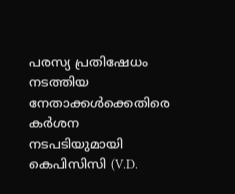പരസ്യ പ്രതിഷേധം നടത്തിയ നേതാക്കൾക്കെതിരെ കർശന നടപടിയുമായി കെപിസിസി (V.D.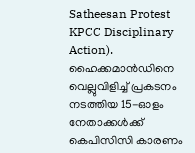Satheesan Protest KPCC Disciplinary Action). ഹൈക്കമാൻഡിനെ വെല്ലുവിളിച്ച് പ്രകടനം നടത്തിയ 15-ഓളം നേതാക്കൾക്ക് കെപിസിസി കാരണം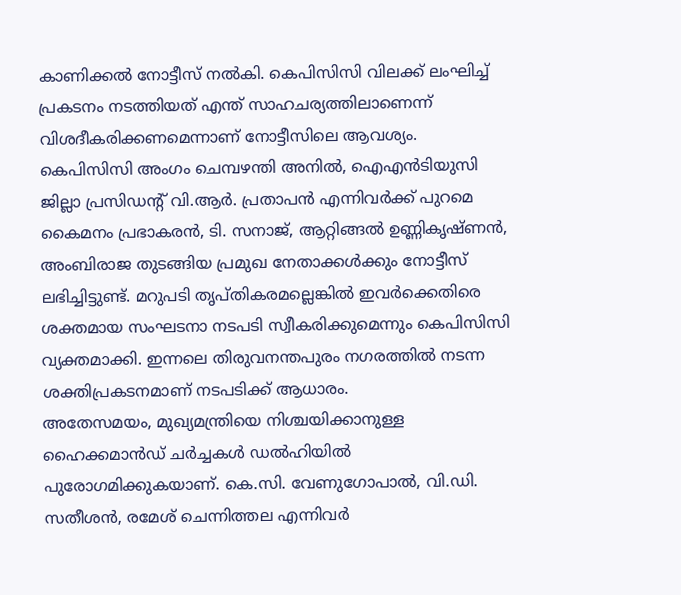കാണിക്കൽ നോട്ടീസ് നൽകി. കെപിസിസി വിലക്ക് ലംഘിച്ച് പ്രകടനം നടത്തിയത് എന്ത് സാഹചര്യത്തിലാണെന്ന് വിശദീകരിക്കണമെന്നാണ് നോട്ടീസിലെ ആവശ്യം.
കെപിസിസി അംഗം ചെമ്പഴന്തി അനിൽ, ഐഎൻടിയുസി ജില്ലാ പ്രസിഡന്റ് വി.ആർ. പ്രതാപൻ എന്നിവർക്ക് പുറമെ കൈമനം പ്രഭാകരൻ, ടി. സനാജ്, ആറ്റിങ്ങൽ ഉണ്ണികൃഷ്ണൻ, അംബിരാജ തുടങ്ങിയ പ്രമുഖ നേതാക്കൾക്കും നോട്ടീസ് ലഭിച്ചിട്ടുണ്ട്. മറുപടി തൃപ്തികരമല്ലെങ്കിൽ ഇവർക്കെതിരെ ശക്തമായ സംഘടനാ നടപടി സ്വീകരിക്കുമെന്നും കെപിസിസി വ്യക്തമാക്കി. ഇന്നലെ തിരുവനന്തപുരം നഗരത്തിൽ നടന്ന ശക്തിപ്രകടനമാണ് നടപടിക്ക് ആധാരം.
അതേസമയം, മുഖ്യമന്ത്രിയെ നിശ്ചയിക്കാനുള്ള ഹൈക്കമാൻഡ് ചർച്ചകൾ ഡൽഹിയിൽ പുരോഗമിക്കുകയാണ്. കെ.സി. വേണുഗോപാൽ, വി.ഡി. സതീശൻ, രമേശ് ചെന്നിത്തല എന്നിവർ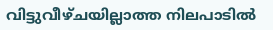വിട്ടുവീഴ്ചയില്ലാത്ത നിലപാടിൽ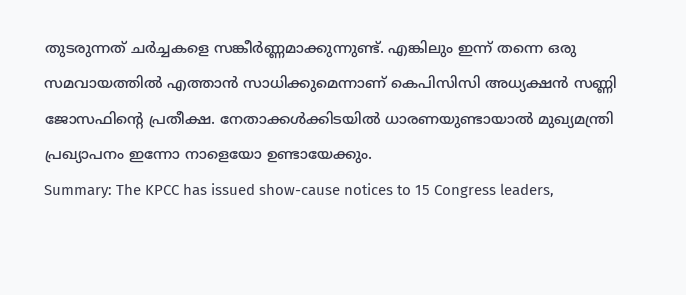തുടരുന്നത് ചർച്ചകളെ സങ്കീർണ്ണമാക്കുന്നുണ്ട്. എങ്കിലും ഇന്ന് തന്നെ ഒരു സമവായത്തിൽ എത്താൻ സാധിക്കുമെന്നാണ് കെപിസിസി അധ്യക്ഷൻ സണ്ണി ജോസഫിന്റെ പ്രതീക്ഷ. നേതാക്കൾക്കിടയിൽ ധാരണയുണ്ടായാൽ മുഖ്യമന്ത്രി പ്രഖ്യാപനം ഇന്നോ നാളെയോ ഉണ്ടായേക്കും.
Summary: The KPCC has issued show-cause notices to 15 Congress leaders,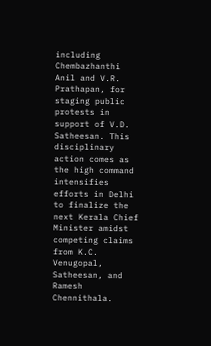including Chembazhanthi Anil and V.R. Prathapan, for staging public protests in support of V.D. Satheesan. This disciplinary action comes as the high command intensifies efforts in Delhi to finalize the next Kerala Chief Minister amidst competing claims from K.C. Venugopal, Satheesan, and Ramesh Chennithala.